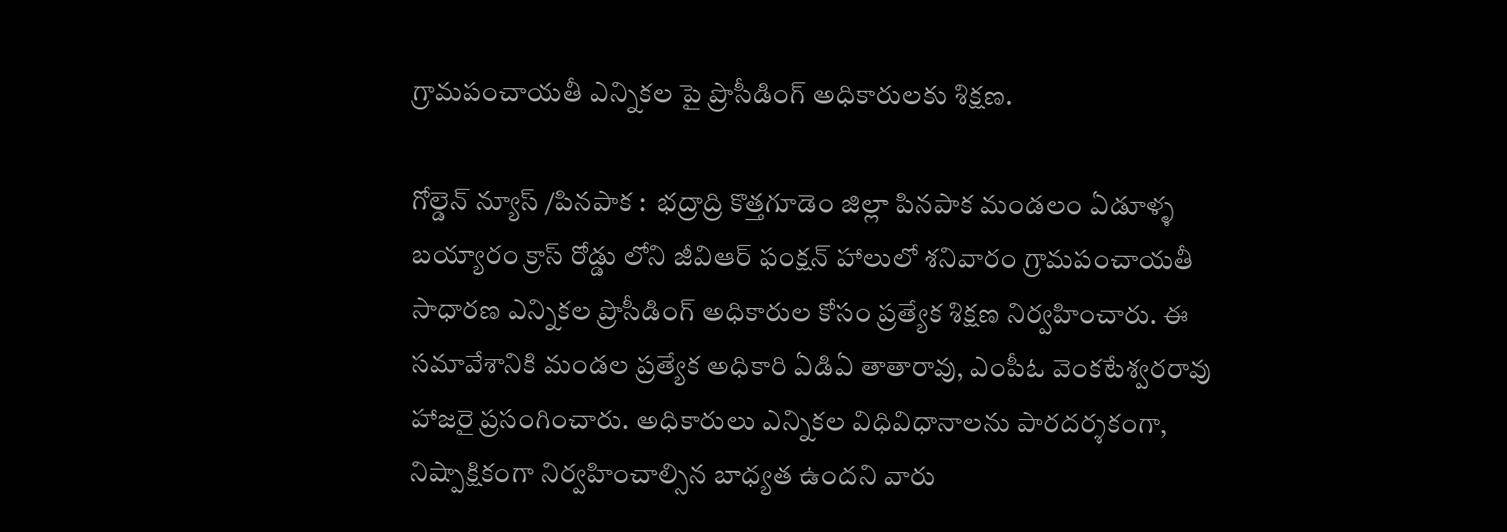గ్రామపంచాయతీ ఎన్నికల పై ప్రొసీడింగ్ అధికారులకు శిక్షణ.

గోల్డెన్ న్యూస్ /పినపాక :  భద్రాద్రి కొత్తగూడెం జిల్లా పినపాక మండలం ఏడూళ్ళ బయ్యారం క్రాస్ రోడ్డు లోని జీవిఆర్ ఫంక్షన్ హాలులో శనివారం గ్రామపంచాయతీ సాధారణ ఎన్నికల ప్రొసీడింగ్ అధికారుల కోసం ప్రత్యేక శిక్షణ నిర్వహించారు. ఈ సమావేశానికి మండల ప్రత్యేక అధికారి ఏడిఏ తాతారావు, ఎంపీఓ వెంకటేశ్వరరావు హాజరై ప్రసంగించారు. అధికారులు ఎన్నికల విధివిధానాలను పారదర్శకంగా, నిష్పాక్షికంగా నిర్వహించాల్సిన బాధ్యత ఉందని వారు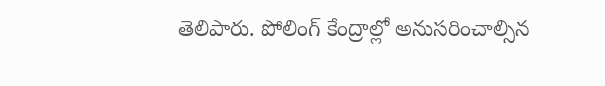తెలిపారు. పోలింగ్ కేంద్రాల్లో అనుసరించాల్సిన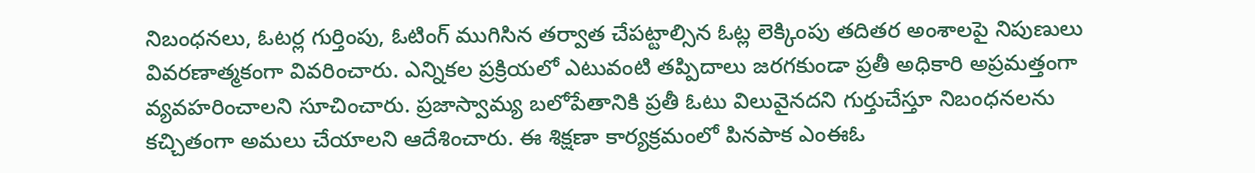నిబంధనలు, ఓటర్ల గుర్తింపు, ఓటింగ్ ముగిసిన తర్వాత చేపట్టాల్సిన ఓట్ల లెక్కింపు తదితర అంశాలపై నిపుణులు వివరణాత్మకంగా వివరించారు. ఎన్నికల ప్రక్రియలో ఎటువంటి తప్పిదాలు జరగకుండా ప్రతీ అధికారి అప్రమత్తంగా వ్యవహరించాలని సూచించారు. ప్రజాస్వామ్య బలోపేతానికి ప్రతీ ఓటు విలువైనదని గుర్తుచేస్తూ నిబంధనలను కచ్చితంగా అమలు చేయాలని ఆదేశించారు. ఈ శిక్షణా కార్యక్రమంలో పినపాక ఎంఈఓ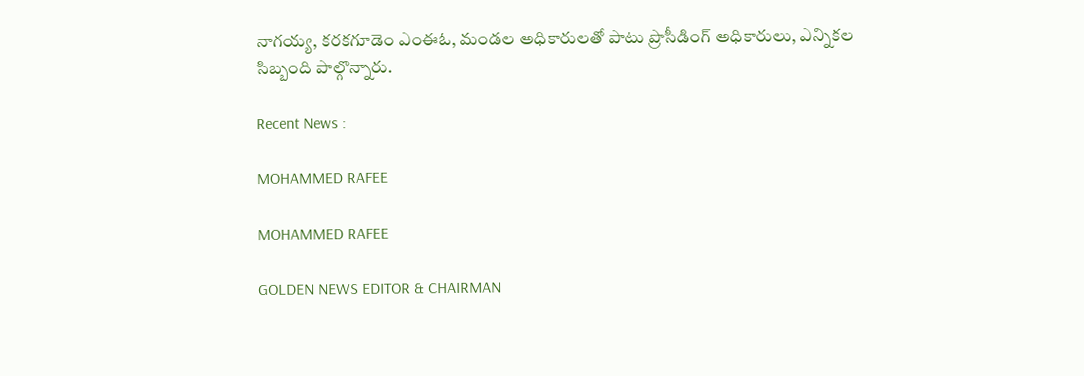నాగయ్య, కరకగూడెం ఎంఈఓ, మండల అధికారులతో పాటు ప్రొసీడింగ్ అధికారులు, ఎన్నికల సిబ్బంది పాల్గొన్నారు.

Recent News :

MOHAMMED RAFEE

MOHAMMED RAFEE

GOLDEN NEWS EDITOR & CHAIRMAN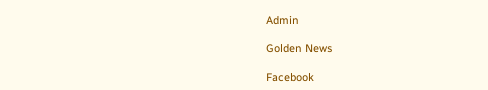Admin

Golden News

Facebook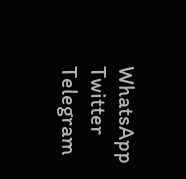WhatsApp
Twitter
Telegram